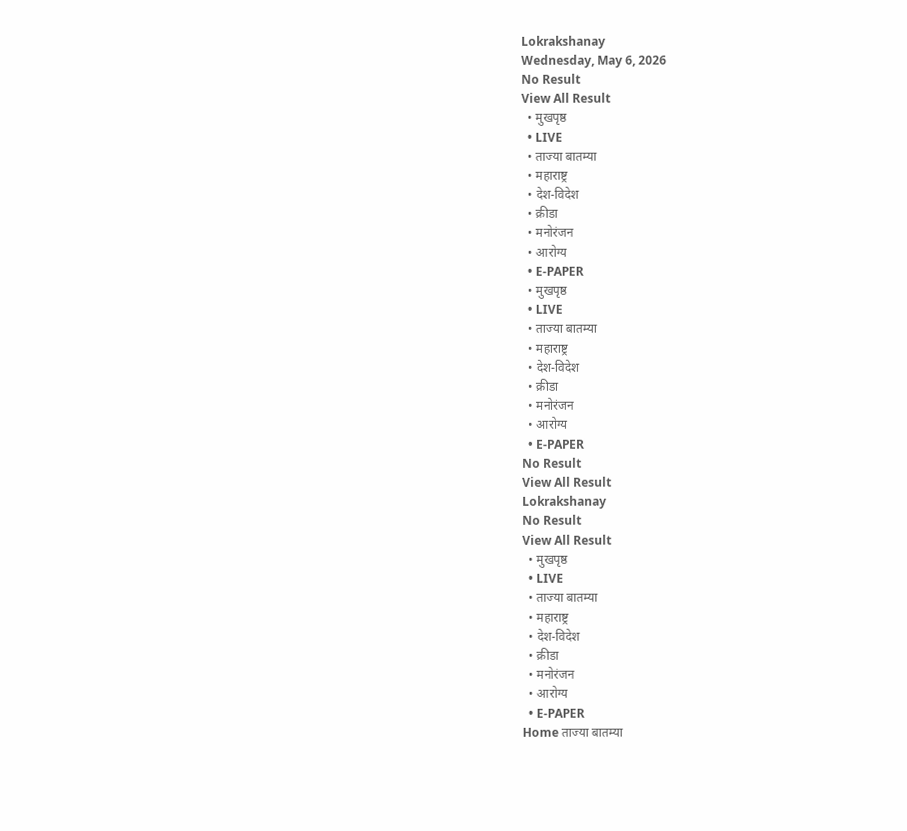Lokrakshanay
Wednesday, May 6, 2026
No Result
View All Result
  • मुखपृष्ठ
  • LIVE
  • ताज्या बातम्या
  • महाराष्ट्र
  • देश-विदेश
  • क्रीडा
  • मनोरंजन
  • आरोग्य
  • E-PAPER
  • मुखपृष्ठ
  • LIVE
  • ताज्या बातम्या
  • महाराष्ट्र
  • देश-विदेश
  • क्रीडा
  • मनोरंजन
  • आरोग्य
  • E-PAPER
No Result
View All Result
Lokrakshanay
No Result
View All Result
  • मुखपृष्ठ
  • LIVE
  • ताज्या बातम्या
  • महाराष्ट्र
  • देश-विदेश
  • क्रीडा
  • मनोरंजन
  • आरोग्य
  • E-PAPER
Home ताज्या बातम्या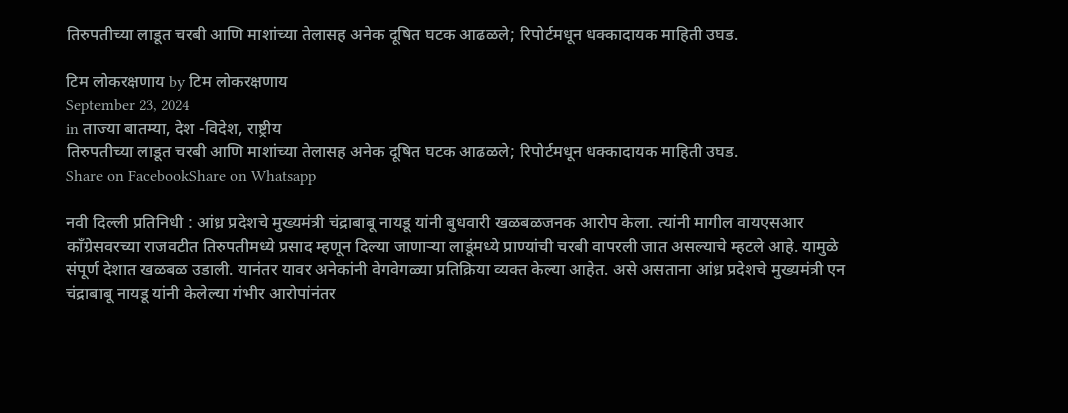तिरुपतीच्या लाडूत चरबी आणि माशांच्या तेलासह अनेक दूषित घटक आढळले; रिपोर्टमधून धक्कादायक माहिती उघड.

टिम लोकरक्षणाय by टिम लोकरक्षणाय
September 23, 2024
in ताज्या बातम्या, देश -विदेश, राष्ट्रीय
तिरुपतीच्या लाडूत चरबी आणि माशांच्या तेलासह अनेक दूषित घटक आढळले; रिपोर्टमधून धक्कादायक माहिती उघड.
Share on FacebookShare on Whatsapp

नवी दिल्ली प्रतिनिधी : आंध्र प्रदेशचे मुख्यमंत्री चंद्राबाबू नायडू यांनी बुधवारी खळबळजनक आरोप केला. त्यांनी मागील वायएसआर काँग्रेसवरच्या राजवटीत तिरुपतीमध्ये प्रसाद म्हणून दिल्या जाणाऱ्या लाडूंमध्ये प्राण्यांची चरबी वापरली जात असल्याचे म्हटले आहे. यामुळे संपूर्ण देशात खळबळ उडाली. यानंतर यावर अनेकांनी वेगवेगळ्या प्रतिक्रिया व्यक्त केल्या आहेत. असे असताना आंध्र प्रदेशचे मुख्यमंत्री एन चंद्राबाबू नायडू यांनी केलेल्या गंभीर आरोपांनंतर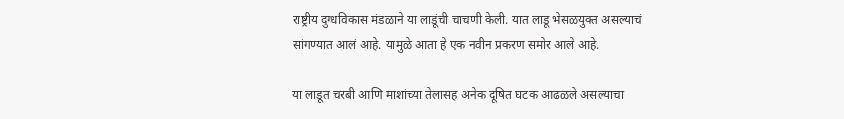राष्ट्रीय दुग्धविकास मंडळाने या लाडूंची चाचणी केली. यात लाडू भेसळयुक्त असल्याचं सांगण्यात आलं आहे. यामुळे आता हे एक नवीन प्रकरण समोर आले आहे.

या लाडूत चरबी आणि माशांच्या तेलासह अनेक दूषित घटक आढळले असल्याचा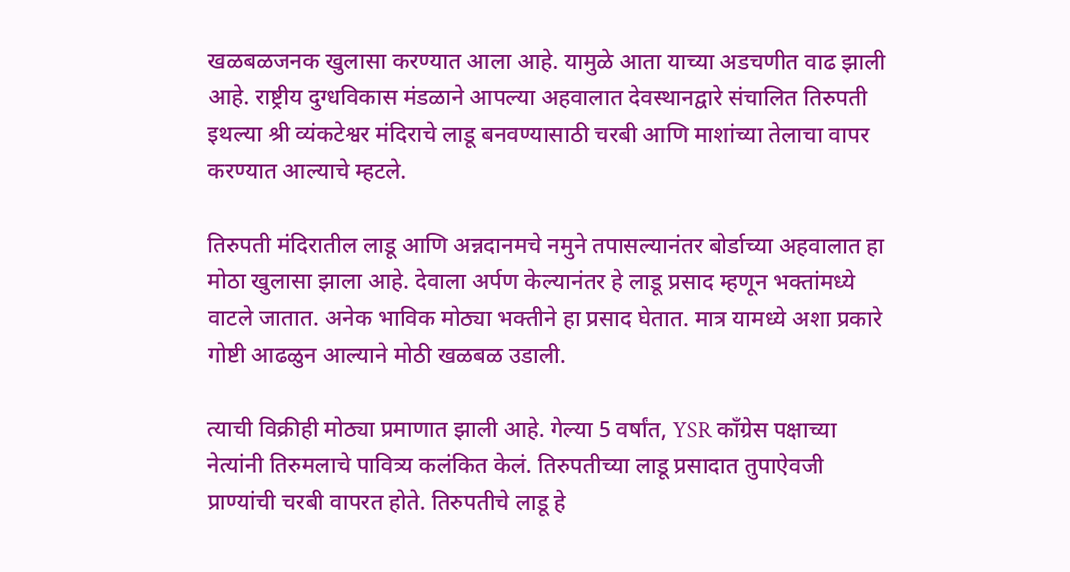खळबळजनक खुलासा करण्यात आला आहे. यामुळे आता याच्या अडचणीत वाढ झाली आहे. राष्ट्रीय दुग्धविकास मंडळाने आपल्या अहवालात देवस्थानद्वारे संचालित तिरुपती इथल्या श्री व्यंकटेश्वर मंदिराचे लाडू बनवण्यासाठी चरबी आणि माशांच्या तेलाचा वापर करण्यात आल्याचे म्हटले.

तिरुपती मंदिरातील लाडू आणि अन्नदानमचे नमुने तपासल्यानंतर बोर्डाच्या अहवालात हा मोठा खुलासा झाला आहे. देवाला अर्पण केल्यानंतर हे लाडू प्रसाद म्हणून भक्तांमध्ये वाटले जातात. अनेक भाविक मोठ्या भक्तीने हा प्रसाद घेतात. मात्र यामध्ये अशा प्रकारे गोष्टी आढळुन आल्याने मोठी खळबळ उडाली.

त्याची विक्रीही मोठ्या प्रमाणात झाली आहे. गेल्या 5 वर्षांत, YSR काँग्रेस पक्षाच्या नेत्यांनी तिरुमलाचे पावित्र्य कलंकित केलं. तिरुपतीच्या लाडू प्रसादात तुपाऐवजी प्राण्यांची चरबी वापरत होते. तिरुपतीचे लाडू हे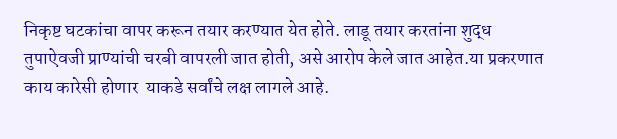निकृष्ट घटकांचा वापर करून तयार करण्यात येत होते. लाडू तयार करतांना शुद्ध तुपाऐवजी प्राण्यांची चरबी वापरली जात होती, असे आरोप केले जात आहेत.या प्रकरणात काय कारेसी होणार  याकडे सर्वांचे लक्ष लागले आहे.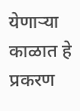येणाऱ्या काळात हे प्रकरण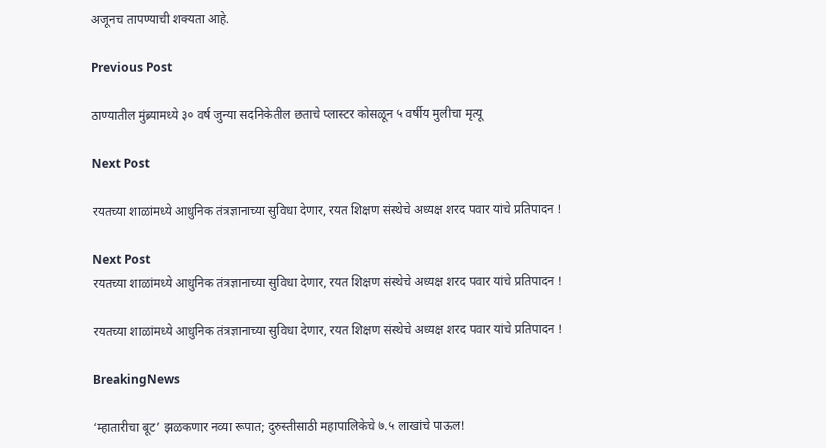अजूनच तापण्याची शक्यता आहे.

Previous Post

ठाण्यातील मुंब्र्यामध्ये ३० वर्ष जुन्या सदनिकेतील छताचे प्लास्टर कोसळून ५ वर्षीय मुलीचा मृत्यू

Next Post

रयतच्या शाळांमध्ये आधुनिक तंत्रज्ञानाच्या सुविधा देणार, रयत शिक्षण संस्थेचे अध्यक्ष शरद पवार यांचे प्रतिपादन !

Next Post
रयतच्या शाळांमध्ये आधुनिक तंत्रज्ञानाच्या सुविधा देणार, रयत शिक्षण संस्थेचे अध्यक्ष शरद पवार यांचे प्रतिपादन !

रयतच्या शाळांमध्ये आधुनिक तंत्रज्ञानाच्या सुविधा देणार, रयत शिक्षण संस्थेचे अध्यक्ष शरद पवार यांचे प्रतिपादन !

BreakingNews

‘म्हातारीचा बूट’ झळकणार नव्या रूपात; दुरुस्तीसाठी महापालिकेचे ७.५ लाखांचे पाऊल!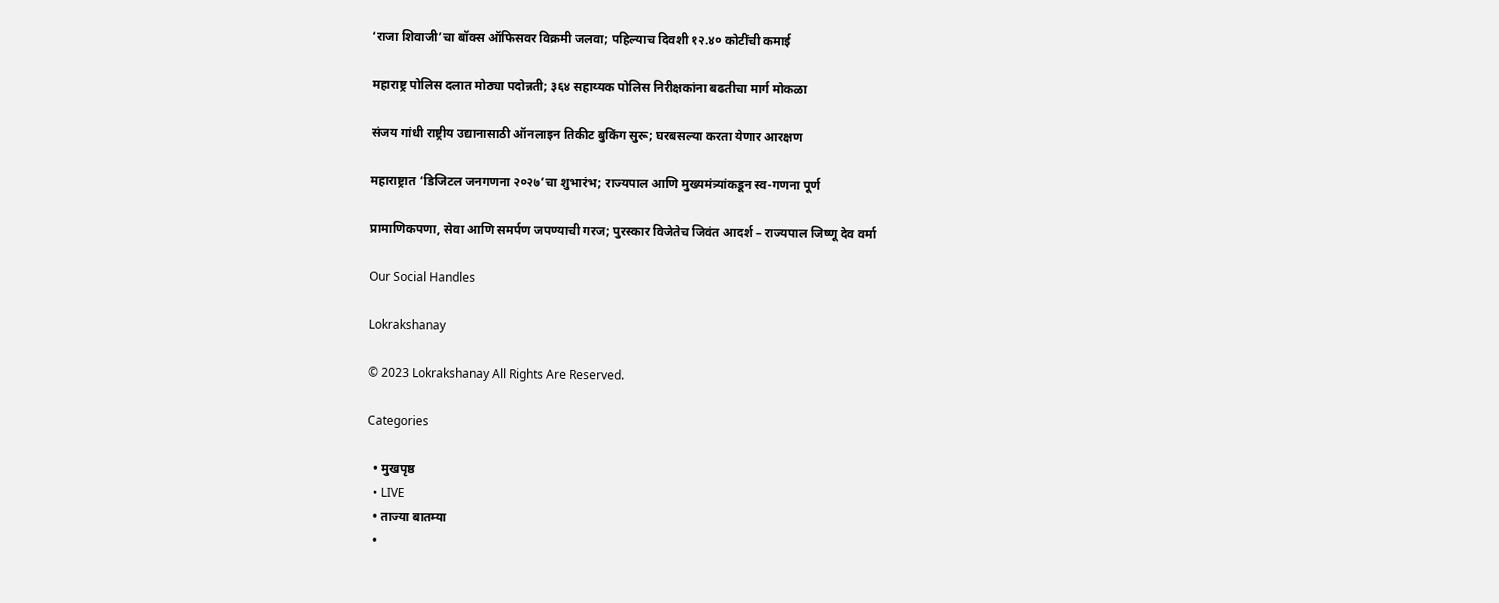‘राजा शिवाजी’चा बॉक्स ऑफिसवर विक्रमी जलवा; पहिल्याच दिवशी १२.४० कोटींची कमाई

महाराष्ट्र पोलिस दलात मोठ्या पदोन्नती; ३६४ सहाय्यक पोलिस निरीक्षकांना बढतीचा मार्ग मोकळा

संजय गांधी राष्ट्रीय उद्यानासाठी ऑनलाइन तिकीट बुकिंग सुरू; घरबसल्या करता येणार आरक्षण

महाराष्ट्रात ‘डिजिटल जनगणना २०२७’चा शुभारंभ; राज्यपाल आणि मुख्यमंत्र्यांकडून स्व-गणना पूर्ण

प्रामाणिकपणा, सेवा आणि समर्पण जपण्याची गरज; पुरस्कार विजेतेच जिवंत आदर्श – राज्यपाल जिष्णू देव वर्मा

Our Social Handles

Lokrakshanay

© 2023 Lokrakshanay All Rights Are Reserved.

Categories

  • मुखपृष्ठ
  • LIVE
  • ताज्या बातम्या
  •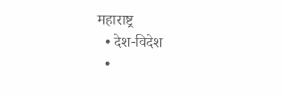महाराष्ट्र
  • देश-विदेश
  •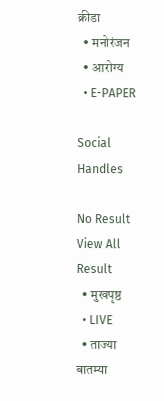क्रीडा
  • मनोरंजन
  • आरोग्य
  • E-PAPER

Social Handles

No Result
View All Result
  • मुखपृष्ठ
  • LIVE
  • ताज्या बातम्या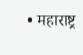• महाराष्ट्र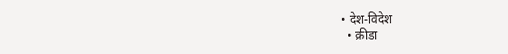• देश-विदेश
  • क्रीडा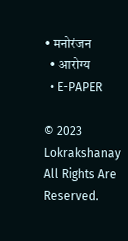• मनोरंजन
  • आरोग्य
  • E-PAPER

© 2023 Lokrakshanay All Rights Are Reserved.